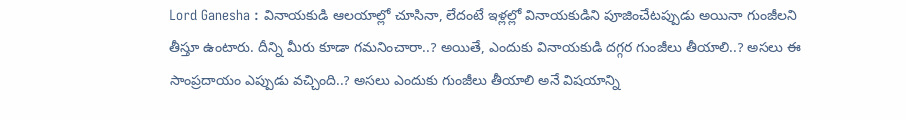Lord Ganesha : వినాయకుడి ఆలయాల్లో చూసినా, లేదంటే ఇళ్లల్లో వినాయకుడిని పూజించేటప్పుడు అయినా గుంజీలని తీస్తూ ఉంటారు. దీన్ని మీరు కూడా గమనించారా..? అయితే, ఎందుకు వినాయకుడి దగ్గర గుంజీలు తీయాలి..? అసలు ఈ సాంప్రదాయం ఎప్పుడు వచ్చింది..? అసలు ఎందుకు గుంజీలు తీయాలి అనే విషయాన్ని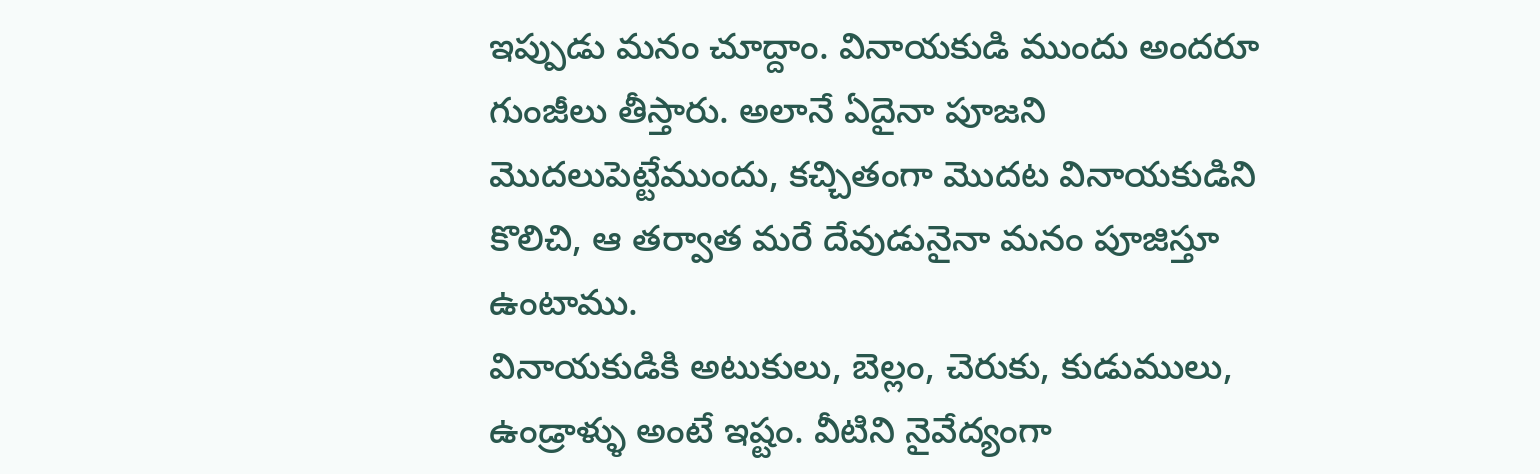ఇప్పుడు మనం చూద్దాం. వినాయకుడి ముందు అందరూ గుంజీలు తీస్తారు. అలానే ఏదైనా పూజని మొదలుపెట్టేముందు, కచ్చితంగా మొదట వినాయకుడిని కొలిచి, ఆ తర్వాత మరే దేవుడునైనా మనం పూజిస్తూ ఉంటాము.
వినాయకుడికి అటుకులు, బెల్లం, చెరుకు, కుడుములు, ఉండ్రాళ్ళు అంటే ఇష్టం. వీటిని నైవేద్యంగా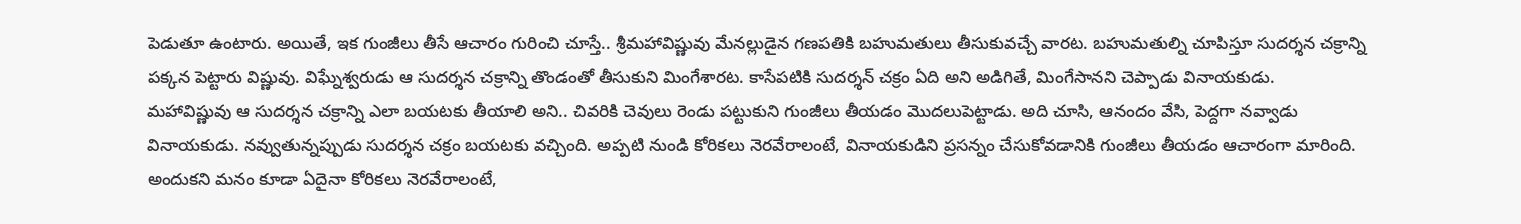పెడుతూ ఉంటారు. అయితే, ఇక గుంజీలు తీసే ఆచారం గురించి చూస్తే.. శ్రీమహావిష్ణువు మేనల్లుడైన గణపతికి బహుమతులు తీసుకువచ్చే వారట. బహుమతుల్ని చూపిస్తూ సుదర్శన చక్రాన్ని పక్కన పెట్టారు విష్ణువు. విఘ్నేశ్వరుడు ఆ సుదర్శన చక్రాన్ని తొండంతో తీసుకుని మింగేశారట. కాసేపటికి సుదర్శన్ చక్రం ఏది అని అడిగితే, మింగేసానని చెప్పాడు వినాయకుడు.
మహావిష్ణువు ఆ సుదర్శన చక్రాన్ని ఎలా బయటకు తీయాలి అని.. చివరికి చెవులు రెండు పట్టుకుని గుంజీలు తీయడం మొదలుపెట్టాడు. అది చూసి, ఆనందం వేసి, పెద్దగా నవ్వాడు వినాయకుడు. నవ్వుతున్నప్పుడు సుదర్శన చక్రం బయటకు వచ్చింది. అప్పటి నుండి కోరికలు నెరవేరాలంటే, వినాయకుడిని ప్రసన్నం చేసుకోవడానికి గుంజీలు తీయడం ఆచారంగా మారింది.
అందుకని మనం కూడా ఏదైనా కోరికలు నెరవేరాలంటే,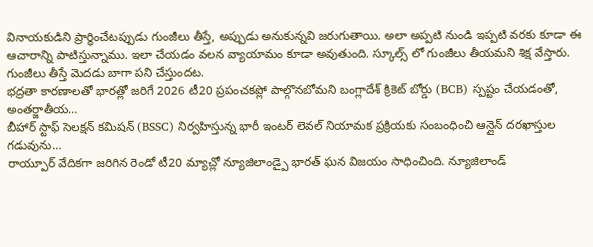వినాయకుడిని ప్రార్థించేటప్పుడు గుంజీలు తీస్తే, అప్పుడు అనుకున్నవి జరుగుతాయి. అలా అప్పటి నుండి ఇప్పటి వరకు కూడా ఈ ఆచారాన్ని పాటిస్తున్నాము. ఇలా చేయడం వలన వ్యాయామం కూడా అవుతుంది. స్కూల్స్ లో గుంజీలు తీయమని శిక్ష వేస్తారు. గుంజీలు తీస్తే మెదడు బాగా పని చేస్తుందట.
భద్రతా కారణాలతో భారత్లో జరిగే 2026 టీ20 ప్రపంచకప్లో పాల్గొనబోమని బంగ్లాదేశ్ క్రికెట్ బోర్డు (BCB) స్పష్టం చేయడంతో, అంతర్జాతీయ…
బీహార్ స్టాఫ్ సెలక్షన్ కమిషన్ (BSSC) నిర్వహిస్తున్న భారీ ఇంటర్ లెవల్ నియామక ప్రక్రియకు సంబంధించి ఆన్లైన్ దరఖాస్తుల గడువును…
రాయ్పూర్ వేదికగా జరిగిన రెండో టీ20 మ్యాచ్లో న్యూజిలాండ్పై భారత్ ఘన విజయం సాధించింది. న్యూజిలాండ్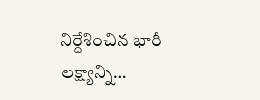నిర్దేశించిన భారీ లక్ష్యాన్ని…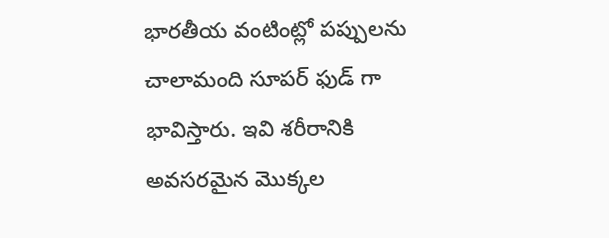భారతీయ వంటింట్లో పప్పులను చాలామంది సూపర్ ఫుడ్ గా భావిస్తారు. ఇవి శరీరానికి అవసరమైన మొక్కల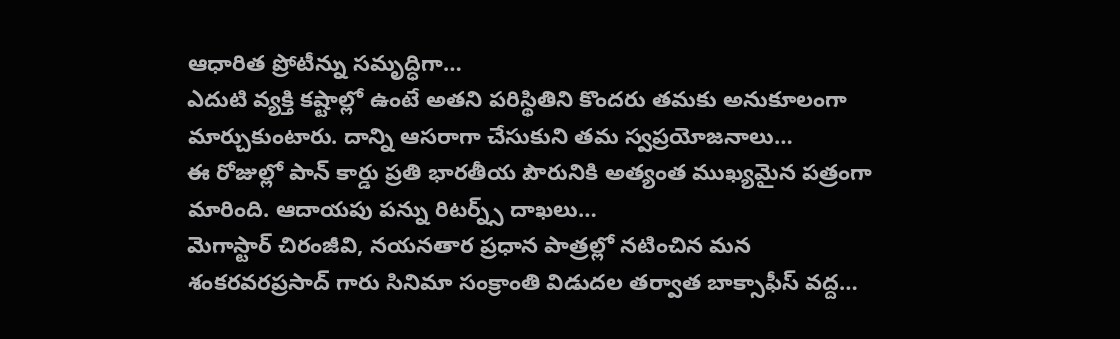ఆధారిత ప్రోటీన్ను సమృద్ధిగా…
ఎదుటి వ్యక్తి కష్టాల్లో ఉంటే అతని పరిస్థితిని కొందరు తమకు అనుకూలంగా మార్చుకుంటారు. దాన్ని ఆసరాగా చేసుకుని తమ స్వప్రయోజనాలు…
ఈ రోజుల్లో పాన్ కార్డు ప్రతి భారతీయ పౌరునికి అత్యంత ముఖ్యమైన పత్రంగా మారింది. ఆదాయపు పన్ను రిటర్న్స్ దాఖలు…
మెగాస్టార్ చిరంజీవి, నయనతార ప్రధాన పాత్రల్లో నటించిన మన శంకరవరప్రసాద్ గారు సినిమా సంక్రాంతి విడుదల తర్వాత బాక్సాఫీస్ వద్ద…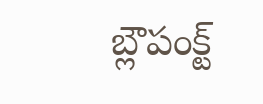బ్లౌపంక్ట్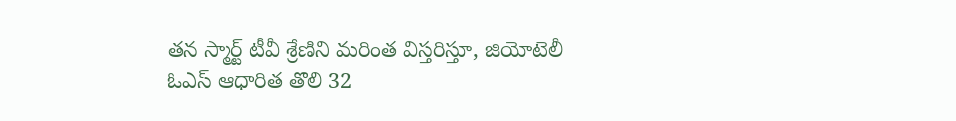తన స్మార్ట్ టీవీ శ్రేణిని మరింత విస్తరిస్తూ, జియోటెలీ ఓఎస్ ఆధారిత తొలి 32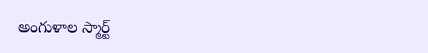అంగుళాల స్మార్ట్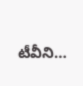టీవీని…